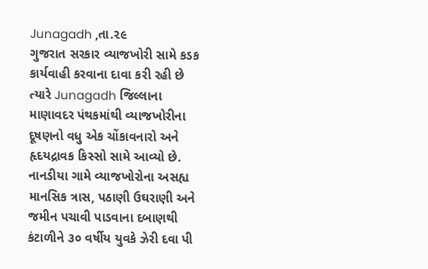Junagadh ,તા.૨૯
ગુજરાત સરકાર વ્યાજખોરી સામે કડક કાર્યવાહી કરવાના દાવા કરી રહી છે ત્યારે Junagadh જિલ્લાના માણાવદર પંથકમાંથી વ્યાજખોરીના દૂષણનો વધુ એક ચોંકાવનારો અને હૃદયદ્રાવક કિસ્સો સામે આવ્યો છે. નાનડીયા ગામે વ્યાજખોરોના અસહ્ય માનસિક ત્રાસ, પઠાણી ઉઘરાણી અને જમીન પચાવી પાડવાના દબાણથી કંટાળીને ૩૦ વર્ષીય યુવકે ઝેરી દવા પી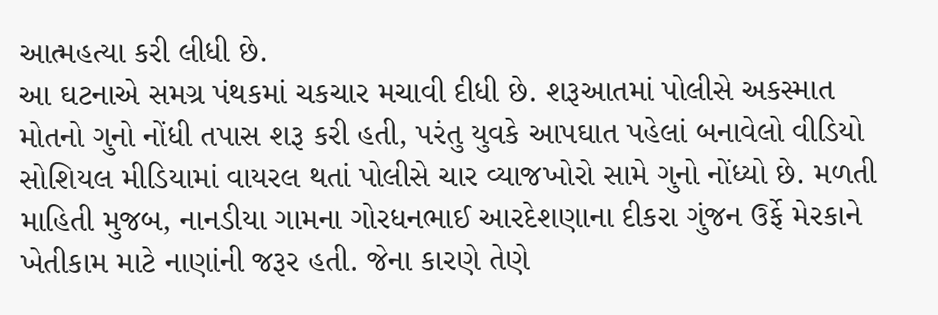આત્મહત્યા કરી લીધી છે.
આ ઘટનાએ સમગ્ર પંથકમાં ચકચાર મચાવી દીધી છે. શરૂઆતમાં પોલીસે અકસ્માત મોતનો ગુનો નોંધી તપાસ શરૂ કરી હતી, પરંતુ યુવકે આપઘાત પહેલાં બનાવેલો વીડિયો સોશિયલ મીડિયામાં વાયરલ થતાં પોલીસે ચાર વ્યાજખોરો સામે ગુનો નોંધ્યો છે. મળતી માહિતી મુજબ, નાનડીયા ગામના ગોરધનભાઈ આરદેશણાના દીકરા ગુંજન ઉર્ફે મેરકાને ખેતીકામ માટે નાણાંની જરૂર હતી. જેના કારણે તેણે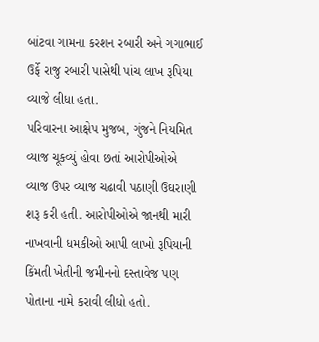બાંટવા ગામના કરશન રબારી અને ગગાભાઈ ઉર્ફે રાજુ રબારી પાસેથી પાંચ લાખ રૂપિયા વ્યાજે લીધા હતા.
પરિવારના આક્ષેપ મુજબ, ગુંજને નિયમિત વ્યાજ ચૂકવ્યું હોવા છતાં આરોપીઓએ વ્યાજ ઉપર વ્યાજ ચઢાવી પઠાણી ઉઘરાણી શરૂ કરી હતી. આરોપીઓએ જાનથી મારી નાખવાની ધમકીઓ આપી લાખો રૂપિયાની કિંમતી ખેતીની જમીનનો દસ્તાવેજ પણ પોતાના નામે કરાવી લીધો હતો.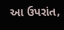આ ઉપરાંત,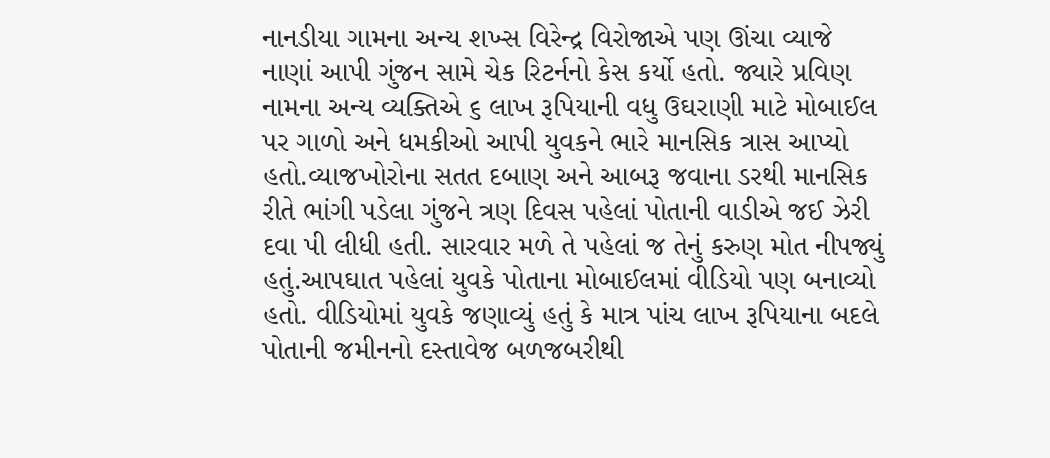નાનડીયા ગામના અન્ય શખ્સ વિરેન્દ્ર વિરોજાએ પણ ઊંચા વ્યાજે નાણાં આપી ગુંજન સામે ચેક રિટર્નનો કેસ કર્યો હતો. જ્યારે પ્રવિણ નામના અન્ય વ્યક્તિએ ૬ લાખ રૂપિયાની વધુ ઉઘરાણી માટે મોબાઈલ પર ગાળો અને ધમકીઓ આપી યુવકને ભારે માનસિક ત્રાસ આપ્યો હતો.વ્યાજખોરોના સતત દબાણ અને આબરૂ જવાના ડરથી માનસિક રીતે ભાંગી પડેલા ગુંજને ત્રણ દિવસ પહેલાં પોતાની વાડીએ જઈ ઝેરી દવા પી લીધી હતી. સારવાર મળે તે પહેલાં જ તેનું કરુણ મોત નીપજ્યું હતું.આપઘાત પહેલાં યુવકે પોતાના મોબાઈલમાં વીડિયો પણ બનાવ્યો હતો. વીડિયોમાં યુવકે જણાવ્યું હતું કે માત્ર પાંચ લાખ રૂપિયાના બદલે પોતાની જમીનનો દસ્તાવેજ બળજબરીથી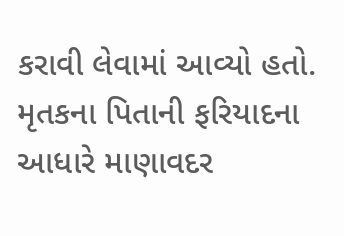કરાવી લેવામાં આવ્યો હતો.
મૃતકના પિતાની ફરિયાદના આધારે માણાવદર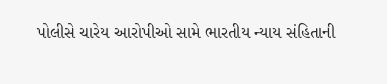પોલીસે ચારેય આરોપીઓ સામે ભારતીય ન્યાય સંહિતાની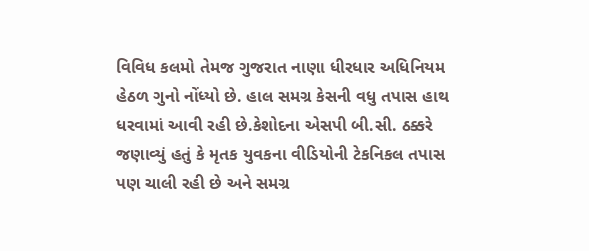વિવિધ કલમો તેમજ ગુજરાત નાણા ધીરધાર અધિનિયમ હેઠળ ગુનો નોંધ્યો છે. હાલ સમગ્ર કેસની વધુ તપાસ હાથ ધરવામાં આવી રહી છે.કેશોદના એસપી બી.સી. ઠક્કરે જણાવ્યું હતું કે મૃતક યુવકના વીડિયોની ટેકનિકલ તપાસ પણ ચાલી રહી છે અને સમગ્ર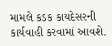મામલે કડક કાયદેસરની કાર્યવાહી કરવામાં આવશે.